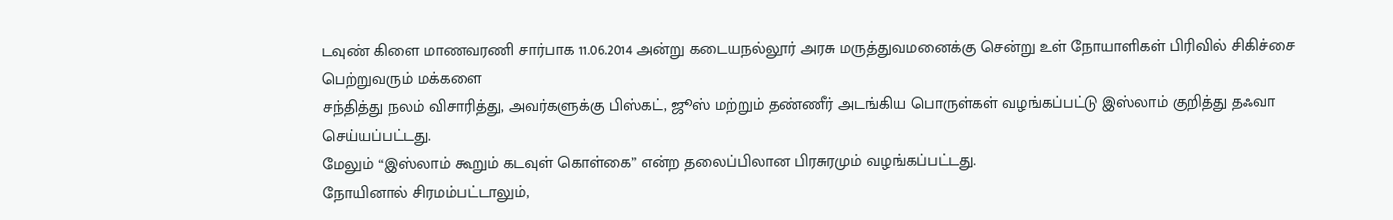டவுண் கிளை மாணவரணி சார்பாக 11.06.2014 அன்று கடையநல்லூர் அரசு மருத்துவமனைக்கு சென்று உள் நோயாளிகள் பிரிவில் சிகிச்சை பெற்றுவரும் மக்களை
சந்தித்து நலம் விசாரித்து, அவர்களுக்கு பிஸ்கட், ஜூஸ் மற்றும் தண்ணீர் அடங்கிய பொருள்கள் வழங்கப்பட்டு இஸ்லாம் குறித்து தஃவா செய்யப்பட்டது.
மேலும் “இஸ்லாம் கூறும் கடவுள் கொள்கை” என்ற தலைப்பிலான பிரசுரமும் வழங்கப்பட்டது.
நோயினால் சிரமம்பட்டாலும்,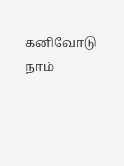கனிவோடு நாம்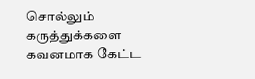சொல்லும் கருத்துக்களை கவனமாக கேட்ட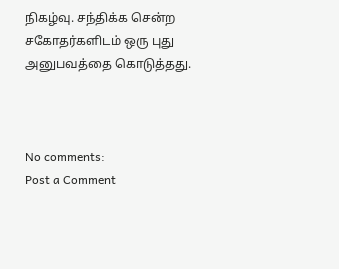நிகழ்வு. சந்திக்க சென்ற சகோதர்களிடம் ஒரு புது அனுபவத்தை கொடுத்தது.



No comments:
Post a Comment